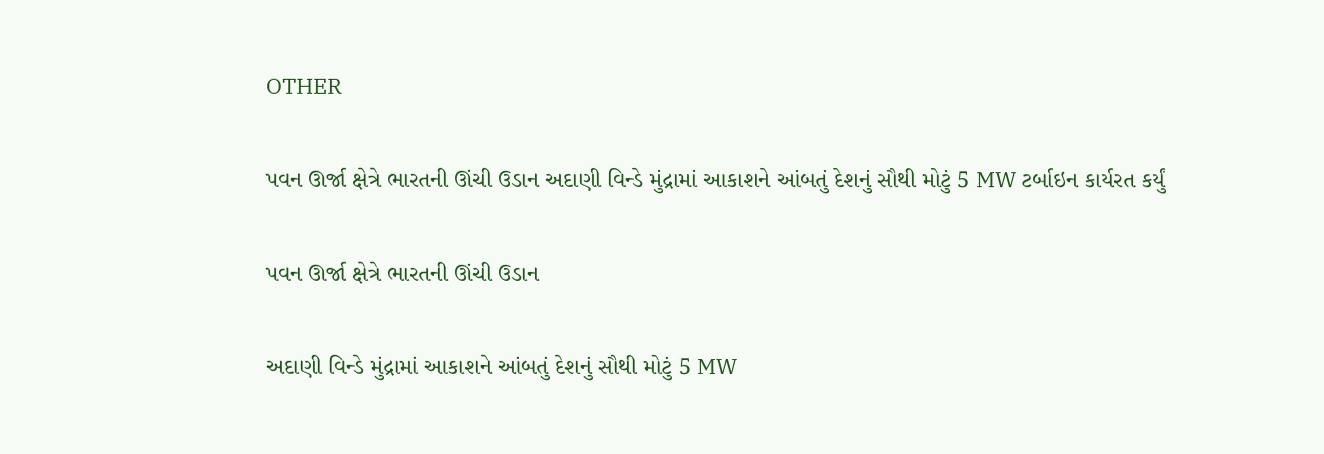OTHER

પવન ઊર્જા ક્ષેત્રે ભારતની ઊંચી ઉડાન અદાણી વિન્ડે મુંદ્રામાં આકાશને આંબતું દેશનું સૌથી મોટું 5 MW ટર્બાઇન કાર્યરત કર્યું

પવન ઊર્જા ક્ષેત્રે ભારતની ઊંચી ઉડાન

અદાણી વિન્ડે મુંદ્રામાં આકાશને આંબતું દેશનું સૌથી મોટું 5 MW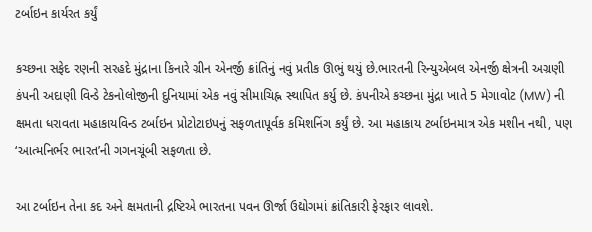ટર્બાઇન કાર્યરત કર્યું

કચ્છના સફેદ રણની સરહદે મુંદ્રાના કિનારે ગ્રીન એનર્જી ક્રાંતિનું નવું પ્રતીક ઊભું થયું છે.ભારતની રિન્યુએબલ એનર્જી ક્ષેત્રની અગ્રણી કંપની અદાણી વિન્ડે ટેકનોલોજીની દુનિયામાં એક નવું સીમાચિહ્ન સ્થાપિત કર્યુ છે. કંપનીએ કચ્છના મુંદ્રા ખાતે 5 મેગાવોટ (MW) ની ક્ષમતા ધરાવતા મહાકાયવિન્ડ ટર્બાઇન પ્રોટોટાઇપનું સફળતાપૂર્વક કમિશનિંગ કર્યું છે. આ મહાકાય ટર્બાઇનમાત્ર એક મશીન નથી, પણ ‘આત્મનિર્ભર ભારત’ની ગગનચૂંબી સફળતા છે.

આ ટર્બાઇન તેના કદ અને ક્ષમતાની દ્રષ્ટિએ ભારતના પવન ઊર્જા ઉદ્યોગમાં ક્રાંતિકારી ફેરફાર લાવશે.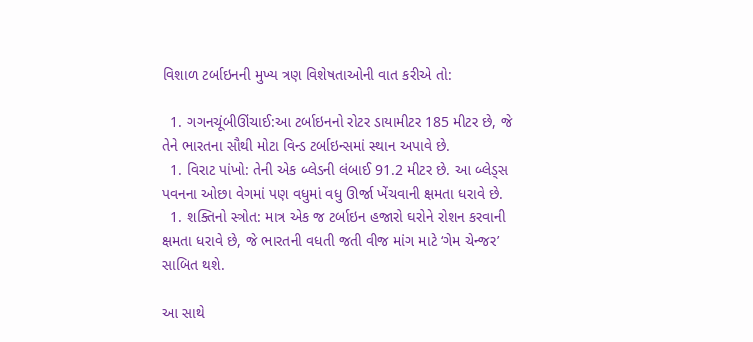વિશાળ ટર્બાઇનની મુખ્ય ત્રણ વિશેષતાઓની વાત કરીએ તો:

  1. ગગનચૂંબીઊંચાઈ:આ ટર્બાઇનનો રોટર ડાયામીટર 185 મીટર છે, જે તેને ભારતના સૌથી મોટા વિન્ડ ટર્બાઇન્સમાં સ્થાન અપાવે છે.
  1. વિરાટ પાંખો: તેની એક બ્લેડની લંબાઈ 91.2 મીટર છે. આ બ્લેડ્સ પવનના ઓછા વેગમાં પણ વધુમાં વધુ ઊર્જા ખેંચવાની ક્ષમતા ધરાવે છે.
  1. શક્તિનો સ્ત્રોત: માત્ર એક જ ટર્બાઇન હજારો ઘરોને રોશન કરવાની ક્ષમતા ધરાવે છે, જે ભારતની વધતી જતી વીજ માંગ માટે ‘ગેમ ચેન્જર’ સાબિત થશે.

આ સાથે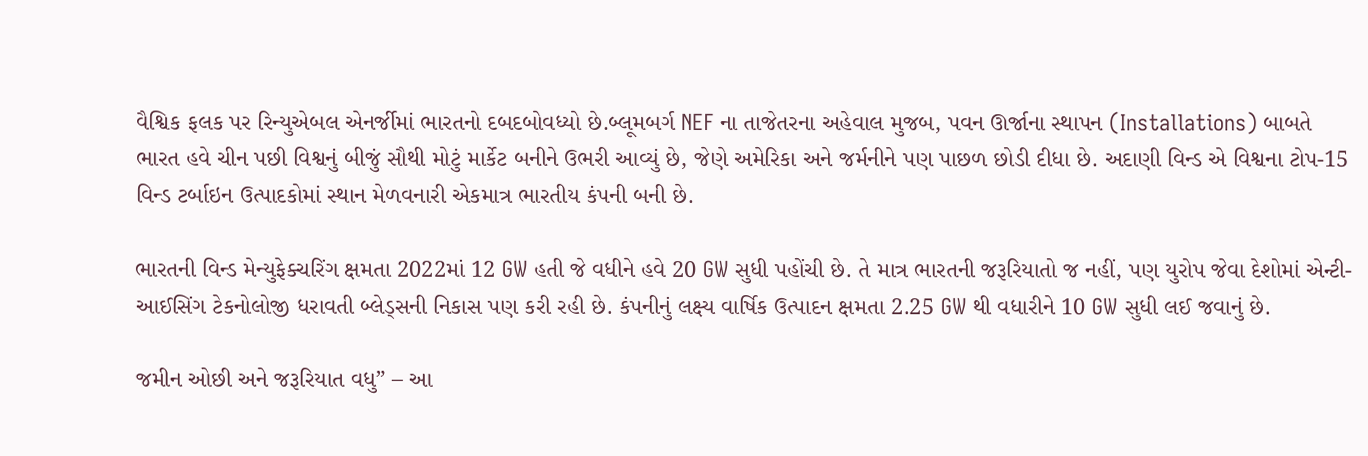વૈશ્વિક ફલક પર રિન્યુએબલ એનર્જીમાં ભારતનો દબદબોવધ્યો છે.બ્લૂમબર્ગ NEF ના તાજેતરના અહેવાલ મુજબ, પવન ઊર્જાના સ્થાપન (Installations) બાબતે ભારત હવે ચીન પછી વિશ્વનું બીજું સૌથી મોટું માર્કેટ બનીને ઉભરી આવ્યું છે, જેણે અમેરિકા અને જર્મનીને પણ પાછળ છોડી દીધા છે. અદાણી વિન્ડ એ વિશ્વના ટોપ-15 વિન્ડ ટર્બાઇન ઉત્પાદકોમાં સ્થાન મેળવનારી એકમાત્ર ભારતીય કંપની બની છે.

ભારતની વિન્ડ મેન્યુફેક્ચરિંગ ક્ષમતા 2022માં 12 GW હતી જે વધીને હવે 20 GW સુધી પહોંચી છે. તે માત્ર ભારતની જરૂરિયાતો જ નહીં, પણ યુરોપ જેવા દેશોમાં એન્ટી-આઈસિંગ ટેકનોલોજી ધરાવતી બ્લેડ્સની નિકાસ પણ કરી રહી છે. કંપનીનું લક્ષ્ય વાર્ષિક ઉત્પાદન ક્ષમતા 2.25 GW થી વધારીને 10 GW સુધી લઈ જવાનું છે.

જમીન ઓછી અને જરૂરિયાત વધુ” – આ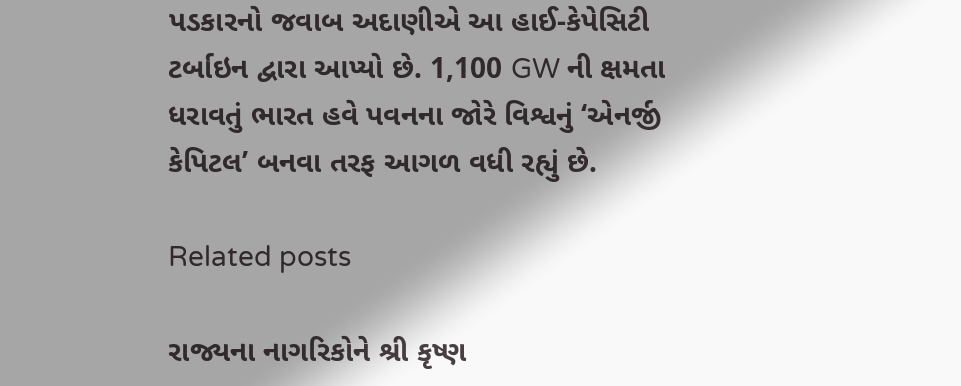પડકારનો જવાબ અદાણીએ આ હાઈ-કેપેસિટી ટર્બાઇન દ્વારા આપ્યો છે. 1,100 GW ની ક્ષમતા ધરાવતું ભારત હવે પવનના જોરે વિશ્વનું ‘એનર્જી કેપિટલ’ બનવા તરફ આગળ વધી રહ્યું છે.

Related posts

રાજ્યના નાગરિકોને શ્રી કૃષ્ણ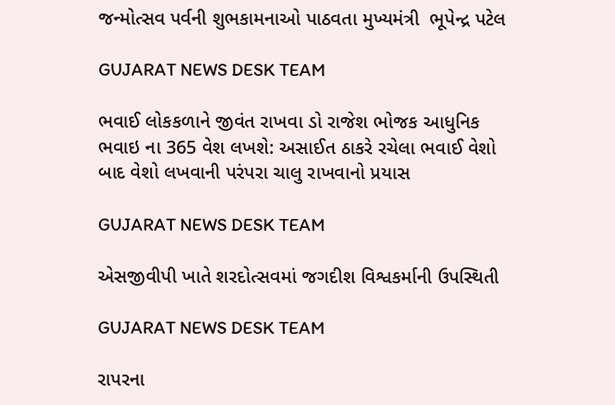જન્મોત્સવ પર્વની શુભકામનાઓ પાઠવતા મુખ્યમંત્રી  ભૂપેન્દ્ર પટેલ

GUJARAT NEWS DESK TEAM

ભવાઈ લોકકળાને જીવંત રાખવા ડો રાજેશ ભોજક આધુનિક ભવાઇ ના 365 વેશ લખશે: અસાઈત ઠાકરે રચેલા ભવાઈ વેશો બાદ વેશો લખવાની પરંપરા ચાલુ રાખવાનો પ્રયાસ

GUJARAT NEWS DESK TEAM

એસજીવીપી ખાતે શરદોત્સવમાં જગદીશ વિશ્વકર્માની ઉપસ્થિતી

GUJARAT NEWS DESK TEAM

રાપરના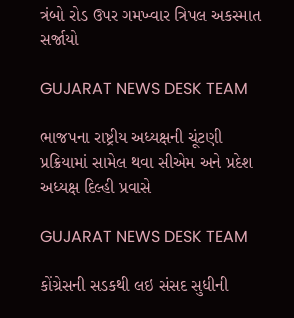ત્રંબો રોડ ઉપર ગમખ્વાર ત્રિપલ અકસ્માત સર્જાયો

GUJARAT NEWS DESK TEAM

ભાજપના રાષ્ટ્રીય અધ્યક્ષની ચૂંટણી પ્રક્રિયામાં સામેલ થવા સીએમ અને પ્રદેશ અધ્યક્ષ દિલ્હી પ્રવાસે

GUJARAT NEWS DESK TEAM

કોંગ્રેસની સડકથી લઇ સંસદ સુધીની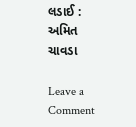લડાઈ : અમિત ચાવડા

Leave a Comment